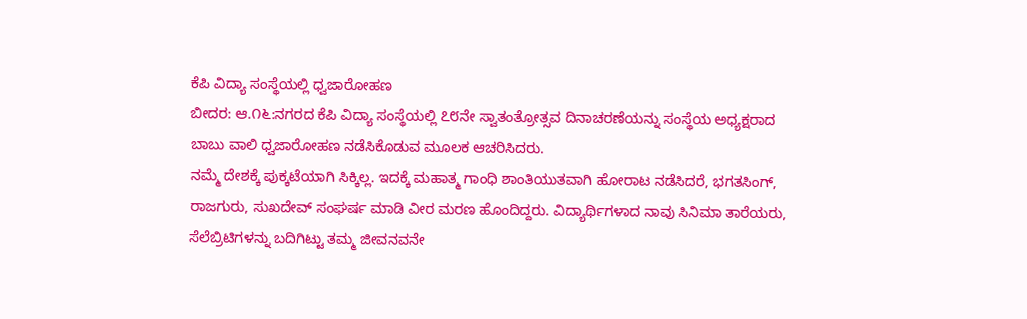ಕೆಪಿ ವಿದ್ಯಾ ಸಂಸ್ಥೆಯಲ್ಲಿ ಧ್ವಜಾರೋಹಣ
ಬೀದರ: ಆ.೧೬:ನಗರದ ಕೆಪಿ ವಿದ್ಯಾ ಸಂಸ್ಥೆಯಲ್ಲಿ ೭೮ನೇ ಸ್ವಾತಂತ್ರೋತ್ಸವ ದಿನಾಚರಣೆಯನ್ನು ಸಂಸ್ಥೆಯ ಅಧ್ಯಕ್ಷರಾದ ಬಾಬು ವಾಲಿ ಧ್ವಜಾರೋಹಣ ನಡೆಸಿಕೊಡುವ ಮೂಲಕ ಆಚರಿಸಿದರು.
ನಮ್ಮೆ ದೇಶಕ್ಕೆ ಪುಕ್ಕಟೆಯಾಗಿ ಸಿಕ್ಕಿಲ್ಲ. ಇದಕ್ಕೆ ಮಹಾತ್ಮ ಗಾಂಧಿ ಶಾಂತಿಯುತವಾಗಿ ಹೋರಾಟ ನಡೆಸಿದರೆ, ಭಗತಸಿಂಗ್, ರಾಜಗುರು, ಸುಖದೇವ್ ಸಂಘರ್ಷ ಮಾಡಿ ವೀರ ಮರಣ ಹೊಂದಿದ್ದರು. ವಿದ್ಯಾರ್ಥಿಗಳಾದ ನಾವು ಸಿನಿಮಾ ತಾರೆಯರು, ಸೆಲೆಬ್ರಿಟಿಗಳನ್ನು ಬದಿಗಿಟ್ಟು ತಮ್ಮ ಜೀವನವನೇ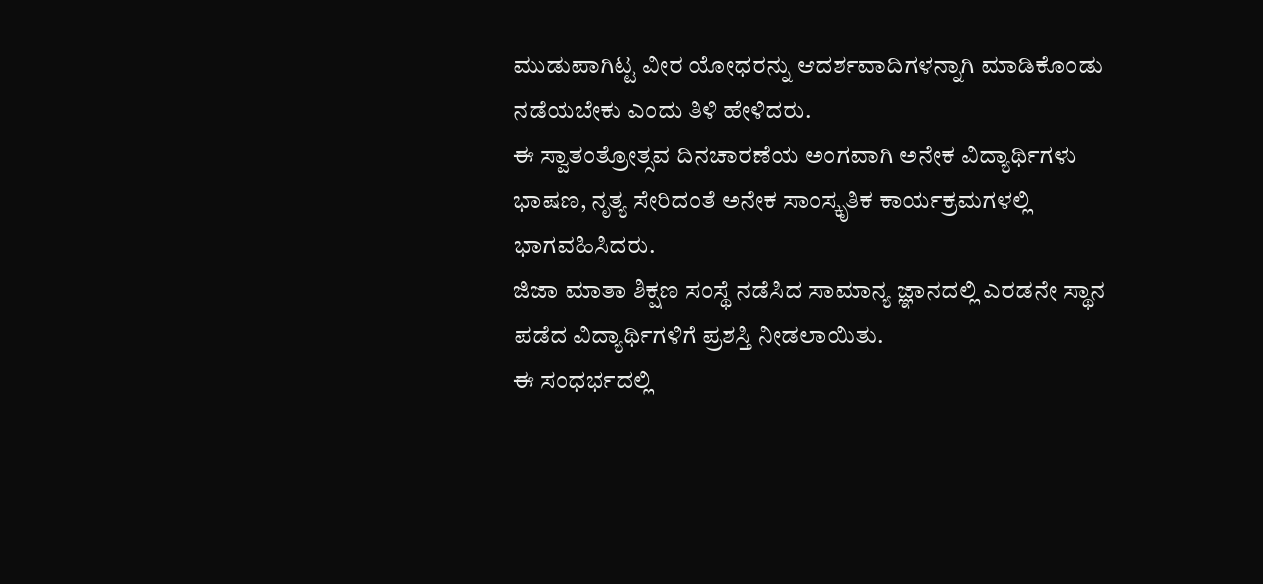ಮುಡುಪಾಗಿಟ್ಟ ವೀರ ಯೋಧರನ್ನು ಆದರ್ಶವಾದಿಗಳನ್ನಾಗಿ ಮಾಡಿಕೊಂಡು ನಡೆಯಬೇಕು ಎಂದು ತಿಳಿ ಹೇಳಿದರು.
ಈ ಸ್ವಾತಂತ್ರೋತ್ಸವ ದಿನಚಾರಣೆಯ ಅಂಗವಾಗಿ ಅನೇಕ ವಿದ್ಯಾರ್ಥಿಗಳು ಭಾಷಣ, ನೃತ್ಯ ಸೇರಿದಂತೆ ಅನೇಕ ಸಾಂಸ್ಕೃತಿಕ ಕಾರ್ಯಕ್ರಮಗಳಲ್ಲಿ ಭಾಗವಹಿಸಿದರು.
ಜಿಜಾ ಮಾತಾ ಶಿಕ್ಷಣ ಸಂಸ್ಥೆ ನಡೆಸಿದ ಸಾಮಾನ್ಯ ಜ್ಞಾನದಲ್ಲಿ ಎರಡನೇ ಸ್ಥಾನ ಪಡೆದ ವಿದ್ಯಾರ್ಥಿಗಳಿಗೆ ಪ್ರಶಸ್ತಿ ನೀಡಲಾಯಿತು.
ಈ ಸಂಧರ್ಭದಲ್ಲಿ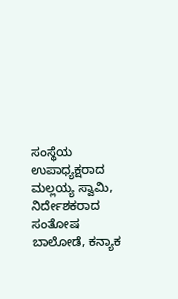ಸಂಸ್ಥೆಯ ಉಪಾಧ್ಯಕ್ಷರಾದ ಮಲ್ಲಯ್ಯ ಸ್ವಾಮಿ, ನಿರ್ದೇಶಕರಾದ ಸಂತೋಷ ಬಾಲೋಡೆ, ಕನ್ಯಾಕ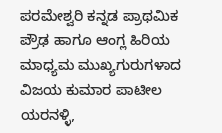ಪರಮೇಶ್ವರಿ ಕನ್ನಡ ಪ್ರಾಥಮಿಕ ಪ್ರೌಢ ಹಾಗೂ ಆಂಗ್ಲ ಹಿರಿಯ ಮಾಧ್ಯಮ ಮುಖ್ಯಗುರುಗಳಾದ ವಿಜಯ ಕುಮಾರ ಪಾಟೀಲ ಯರನಳ್ಳಿ,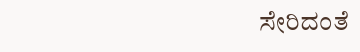ಸೇರಿದಂತೆ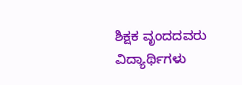ಶಿಕ್ಷಕ ವೃಂದದವರು ವಿದ್ಯಾರ್ಥಿಗಳು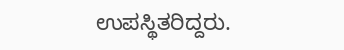ಉಪಸ್ಥಿತರಿದ್ದರು.